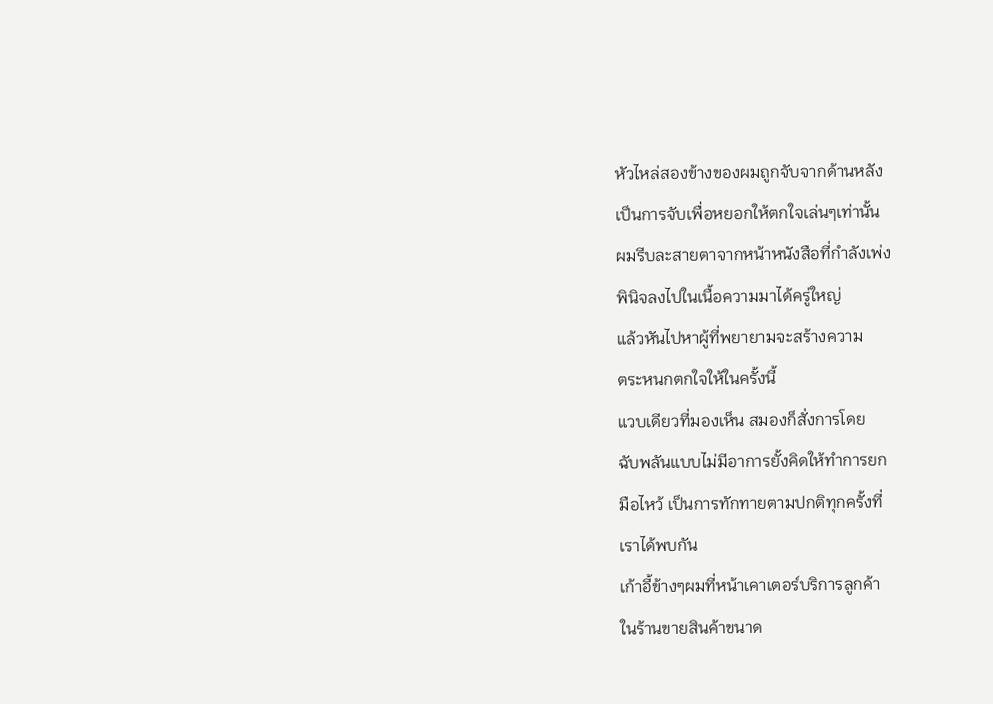หัวไหล่สองข้างของผมถูกจับจากด้านหลัง
เป็นการจับเพื่อหยอกให้ตกใจเล่นๆเท่านั้น
ผมรีบละสายตาจากหน้าหนังสือที่กำลังเพ่ง
พินิจลงไปในเนื้อความมาได้ครู่ใหญ่
แล้วหันไปหาผู้ที่พยายามจะสร้างความ
ตระหนกตกใจให้ในครั้งนี้
แวบเดียวที่มองเห็น สมองก็สั่งการโดย
ฉับพลันแบบไม่มีอาการยั้งคิดให้ทำการยก
มือไหว้ เป็นการทักทายตามปกติทุกครั้งที่
เราได้พบกัน
เก้าอี้ข้างๆผมที่หน้าเคาเตอร์บริการลูกค้า
ในร้านขายสินค้าขนาด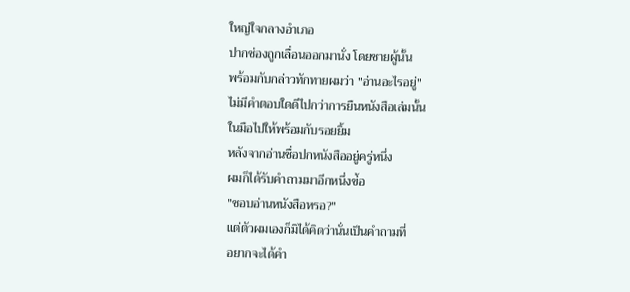ใหญ่ใจกลางอำเภอ
ปากช่องถูกเลื่อนออกมานั่ง โดยชายผู้นั้น
พร้อมกับกล่าวทักทายผมว่า "อ่านอะไรอยู่"
ไม่มีคำตอบใดดีไปกว่าการยืนหนังสือเล่มนั้น
ในมือไปให้พร้อมกับรอยยิ้ม
หลังจากอ่านชื่อปกหนังสืออยู่ครู่หนึ่ง
ผมก็ได้รับคำถามมาอีกหนึ่งข่้อ
"ชอบอ่านหนังสือหรอ?"
แต่ตัวผมเองก็มิได้คิดว่านั่นเป็นคำถามที่
อยากจะได้คำ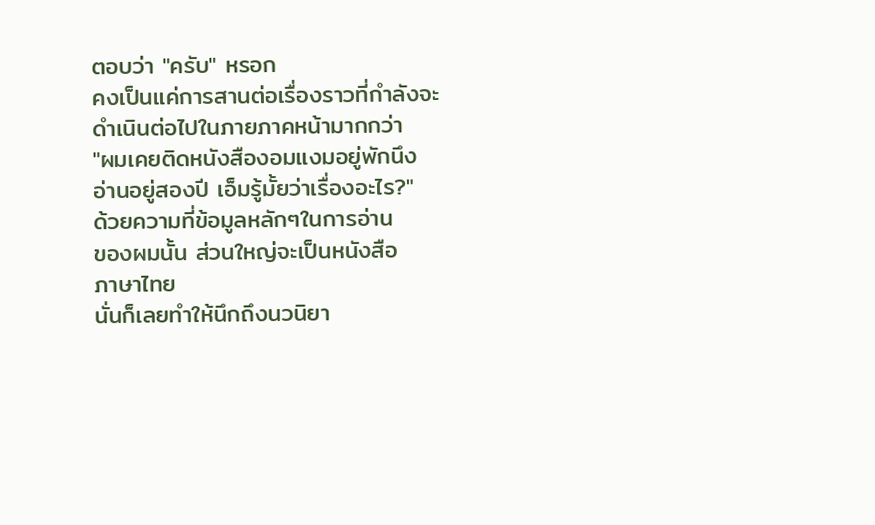ตอบว่า "ครับ" หรอก
คงเป็นแค่การสานต่อเรื่องราวที่กำลังจะ
ดำเนินต่อไปในภายภาคหน้ามากกว่า
"ผมเคยติดหนังสืองอมแงมอยู่พักนึง
อ่านอยู่สองปี เอ็มรู้มั้ยว่าเรื่องอะไร?"
ด้วยความที่ข้อมูลหลักๆในการอ่าน
ของผมนั้น ส่วนใหญ่จะเป็นหนังสือ
ภาษาไทย
นั่นก็เลยทำให้นึกถึงนวนิยา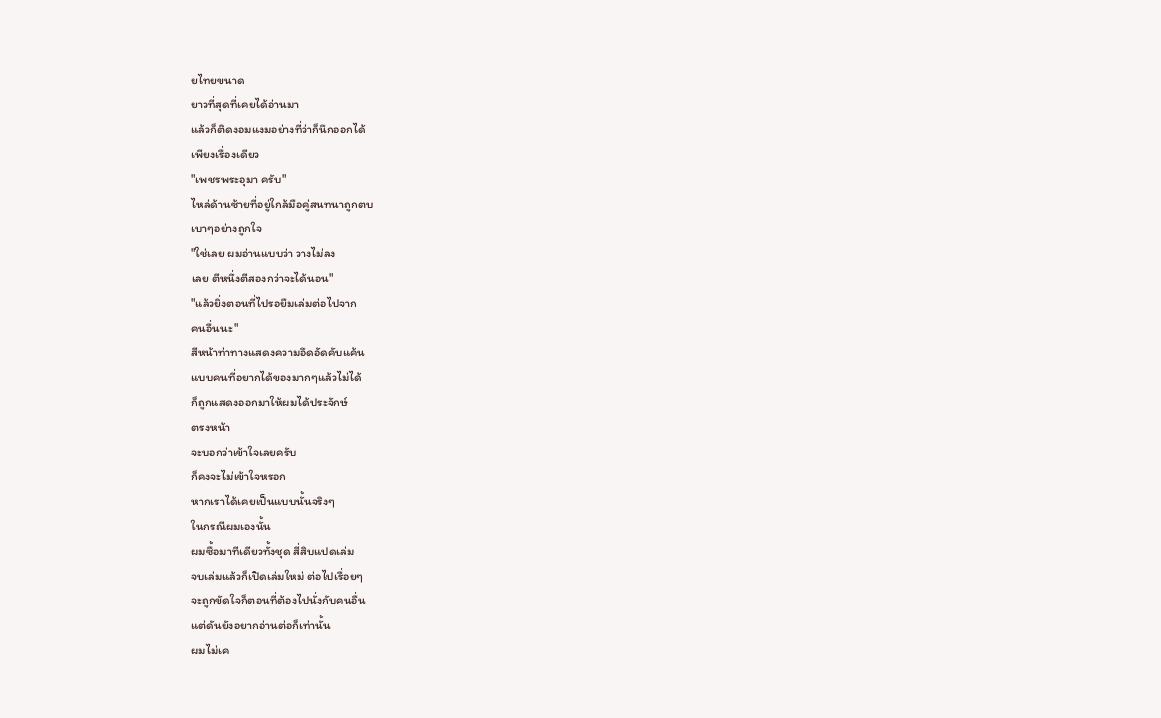ยไทยขนาด
ยาวที่สุดที่เคยได้อ่านมา
แล้วก็ติดงอมแงมอย่างที่ว่าก็นึกออกได้
เพียงเรื่องเดียว
"เพชรพระอุมา ครับ"
ไหล่ด้านซ้ายที่อยู่ใกล้มือคู่สนทนาถูกตบ
เบาๆอย่างถูกใจ
"ใช่เลย ผมอ่านแบบว่า วางไม่ลง
เลย ตีหนึ่งตีสองกว่าจะได้นอน"
"แล้วยิ่งตอนที่ไปรอยืมเล่มต่อไปจาก
คนอื่นนะ"
สีหน้าท่าทางแสดงความอึดอัดคับแค้น
แบบคนที่อยากได้ของมากๆแล้วไม่ได้
ก็ถูกแสดงออกมาให้ผมได้ประจักษ์
ตรงหน้า
จะบอกว่าเข้าใจเลยครับ
ก็คงจะไม่เข้าใจหรอก
หากเราได้เคยเป็นแบบนั้นจริงๆ
ในกรณีผมเองนั้น
ผมซื้อมาทีเดียวทั้งชุด สี่สิบแปดเล่ม
จบเล่มแล้วก็เปิดเล่มใหม่ ต่อไปเรื่อยๆ
จะถูกขัดใจก็ตอนที่ต้องไปนั่งกับคนอื่น
แต่ดันยังอยากอ่านต่อก็เท่านั้น
ผมไม่เค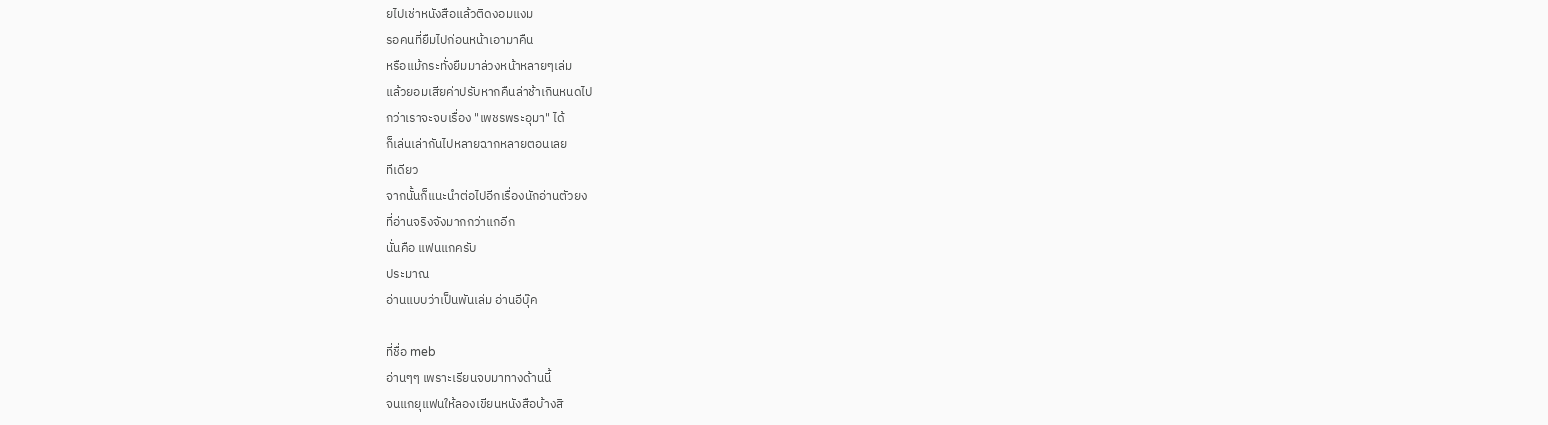ยไปเช่าหนังสือแล้วติดงอมแงม
รอคนที่ยืมไปก่อนหน้าเอามาคืน
หรือแม้กระทั่งยืมมาล่วงหน้าหลายๆเล่ม
แล้วยอมเสียค่าปรับหากคืนล่าช้าเกินหนดไป
กว่าเราจะจบเรื่อง "เพชรพระอุมา" ได้
ก็เล่นเล่ากันไปหลายฉากหลายตอนเลย
ทีเดียว
จากนั้นก็แนะนำต่อไปอีกเรื่องนักอ่านตัวยง
ที่อ่านจริงจังมากกว่าแกอีก
นั่นคือ แฟนแกครับ
ประมาณ
อ่านแบบว่าเป็นพันเล่ม อ่านอีบุ๊ค

ที่ชื่อ meb
อ่านๆๆ เพราะเรียนจบมาทางด้านนี้
จนแกยุแฟนให้ลองเขียนหนังสือบ้างสิ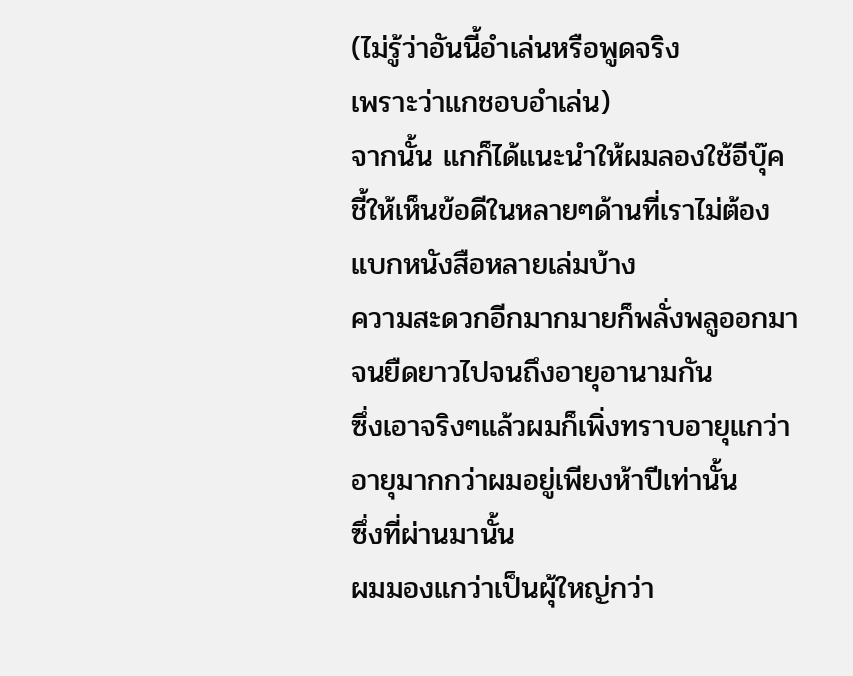(ไม่รู้ว่าอันนี้อำเล่นหรือพูดจริง
เพราะว่าแกชอบอำเล่น)
จากนั้น แกก็ได้แนะนำให้ผมลองใช้อีบุ๊ค
ชี้ให้เห็นข้อดีในหลายๆด้านที่เราไม่ต้อง
แบกหนังสือหลายเล่มบ้าง
ความสะดวกอีกมากมายก็พลั่งพลูออกมา
จนยืดยาวไปจนถึงอายุอานามกัน
ซึ่งเอาจริงๆแล้วผมก็เพิ่งทราบอายุแกว่า
อายุมากกว่าผมอยู่เพียงห้าปีเท่านั้น
ซึ่งที่ผ่านมานั้น
ผมมองแกว่าเป็นผุ้ใหญ่กว่า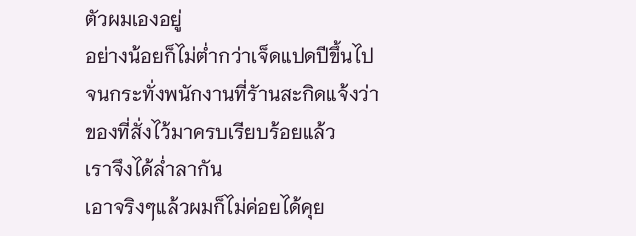ตัวผมเองอยู่
อย่างน้อยก็ไม่ต่ำกว่าเจ็ดแปดปีขึ้นไป
จนกระทั่งพนักงานที่รัานสะกิดแจ้งว่า
ของที่สั่งไว้มาครบเรียบร้อยแล้ว
เราจึงได้ล่ำลากัน
เอาจริงๆแล้วผมก็ไม่ค่อยได้คุย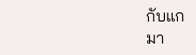กับแก
มา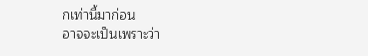กเท่านี้มาก่อน
อาจจะเป็นเพราะว่า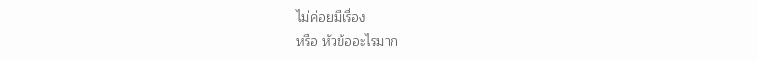ไม่ค่อยมีเรื่อง
หรือ หัวข้ออะไรมาก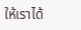ให้เราได้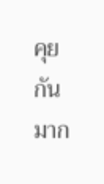คุยกัน
มาก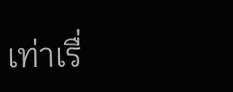เท่าเรื่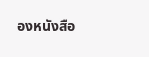องหนังสือ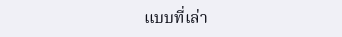แบบที่เล่า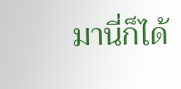มานี่ก็ได้